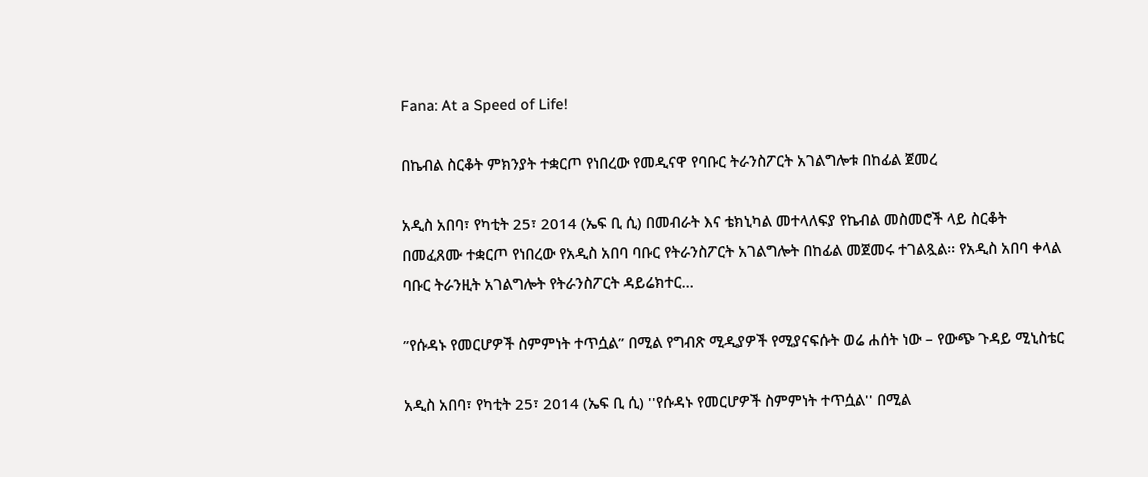Fana: At a Speed of Life!

በኬብል ስርቆት ምክንያት ተቋርጦ የነበረው የመዲናዋ የባቡር ትራንስፖርት አገልግሎቱ በከፊል ጀመረ

አዲስ አበባ፣ የካቲት 25፣ 2014 (ኤፍ ቢ ሲ) በመብራት እና ቴክኒካል መተላለፍያ የኬብል መስመሮች ላይ ስርቆት በመፈጸሙ ተቋርጦ የነበረው የአዲስ አበባ ባቡር የትራንስፖርት አገልግሎት በከፊል መጀመሩ ተገልጿል፡፡ የአዲስ አበባ ቀላል ባቡር ትራንዚት አገልግሎት የትራንስፖርት ዳይሬክተር…

”የሱዳኑ የመርሆዎች ስምምነት ተጥሷል” በሚል የግብጽ ሚዲያዎች የሚያናፍሱት ወሬ ሐሰት ነው – የውጭ ጉዳይ ሚኒስቴር

አዲስ አበባ፣ የካቲት 25፣ 2014 (ኤፍ ቢ ሲ) ''የሱዳኑ የመርሆዎች ስምምነት ተጥሷል'' በሚል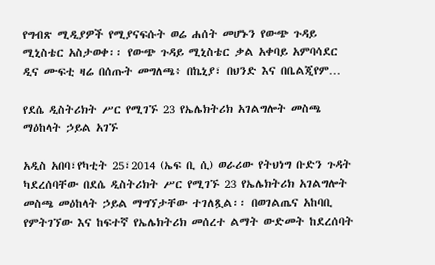የግብጽ ሚዲያዎች የሚያናፍሱት ወሬ ሐሰት መሆኑን የውጭ ጉዳይ ሚኒስቴር አስታወቀ፡፡ የውጭ ጉዳይ ሚኒስቴር ቃል አቀባይ አምባሳደር ዲና ሙፍቲ ዛሬ በሰጡት መግለጫ፥ በኬኒያ፣ በህንድ እና በቤልጂየም…

የደሴ ዲስትሪክት ሥር የሚገኙ 23 የኤሌክትሪክ አገልግሎት መስጫ ማዕከላት ኃይል አገኙ

አዲስ አበባ፣የካቲት 25፣2014 (ኤፍ ቢ ሲ) ወራሪው የትህነግ ቡድን ጉዳት ካደረሰባቸው በደሴ ዲስትሪክት ሥር የሚገኙ 23 የኤሌክትሪክ አገልግሎት መስጫ መዕከላት ኃይል ማግኘታቸው ተገለጿል፡፡ በወገልጤና አከባቢ የምትገኘው እና ከፍተኛ የኤሌክትሪክ መሰረተ ልማት ውድመት ከደረሰባት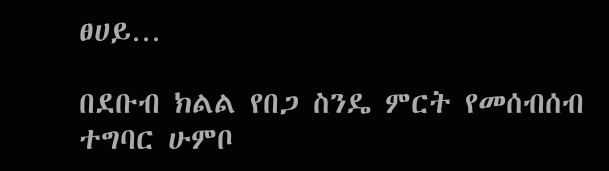ፀሀይ…

በደቡብ ክልል የበጋ ስንዴ ምርት የመሰብሰብ ተግባር ሁምቦ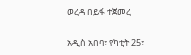ወረዳ በይፋ ተጀመረ

አዲስ አበባ፣ የካቲት 25፣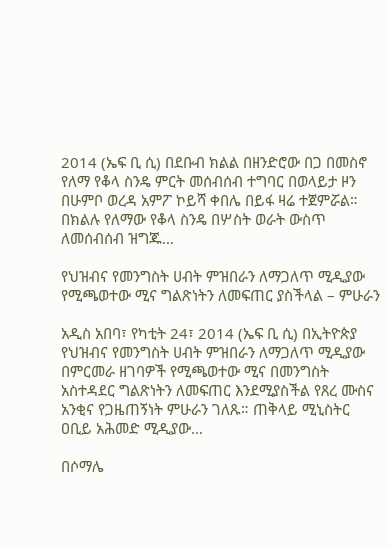2014 (ኤፍ ቢ ሲ) በደቡብ ክልል በዘንድሮው በጋ በመስኖ የለማ የቆላ ስንዴ ምርት መሰብሰብ ተግባር በወላይታ ዞን በሁምቦ ወረዳ አምፖ ኮይሻ ቀበሌ በይፋ ዛሬ ተጀምሯል። በክልሉ የለማው የቆላ ስንዴ በሦስት ወራት ውስጥ ለመሰብሰብ ዝግጁ…

የህዝብና የመንግስት ሀብት ምዝበራን ለማጋለጥ ሚዲያው የሚጫወተው ሚና ግልጽነትን ለመፍጠር ያስችላል – ምሁራን

አዲስ አበባ፣ የካቲት 24፣ 2014 (ኤፍ ቢ ሲ) በኢትዮጵያ የህዝብና የመንግስት ሀብት ምዝበራን ለማጋለጥ ሚዲያው በምርመራ ዘገባዎች የሚጫወተው ሚና በመንግስት አስተዳደር ግልጽነትን ለመፍጠር እንደሚያስችል የጸረ ሙስና አንቂና የጋዜጠኝነት ምሁራን ገለጹ። ጠቅላይ ሚኒስትር ዐቢይ አሕመድ ሚዲያው…

በሶማሌ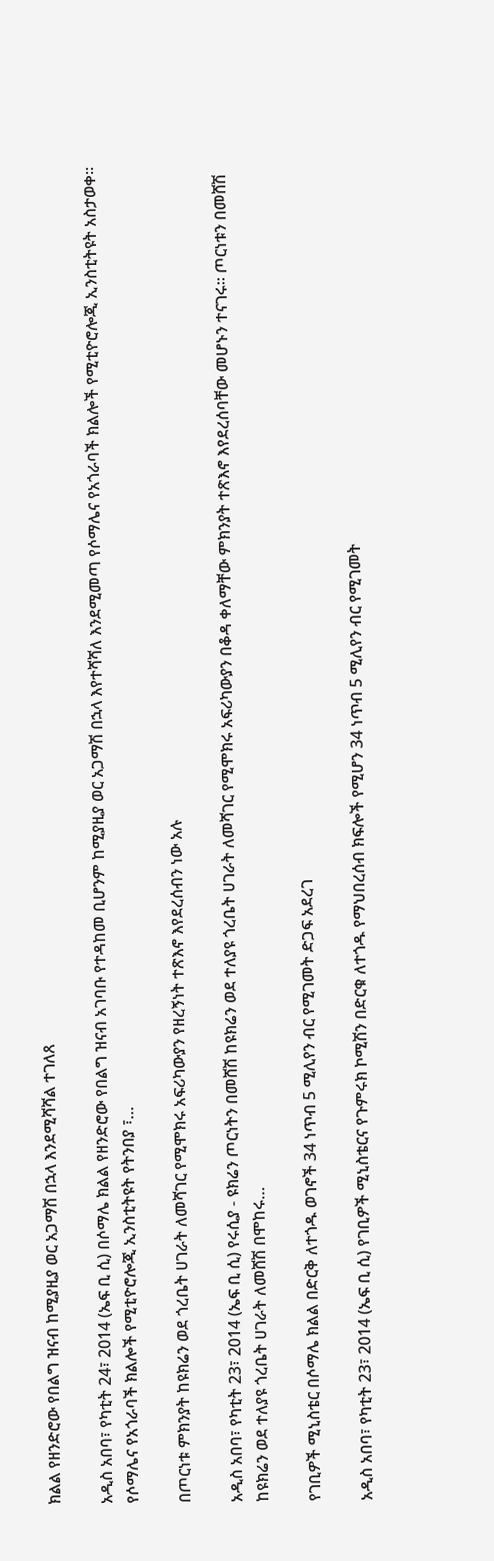ክልል የዘንድሮው የበልግ ዝናብ ከሚያዚያ ወር አጋማሽ በኋላ እንደሚሻሻል ተገለጸ

አዲስ አበባ፣ የካቲት 24፣ 2014 (ኤፍ ቢ ሲ) በሶማሌ ክልል የዘንድሮው የበልግ ዝናብ አገባቡ የተዳከመ ቢሆንም ከሚያዚያ ወር አጋማሽ በኋላ እየተሻሻለ እንደሚመጣ የሶማሌና የአጎራባች ክልሎች የሚቲዮሮሎጂ ኢንስቲትዩት አስታወቀ። የሶማሌና የአጎራባች ክልሎች የሚቲዮሮሎጂ ኢንስቲትዩት የትንበያ ፣…

በጦርነቱ ምክንያት ከዩክሬን ወደ ጎረቤት ሀገራት ለመሻገር የሚሞክሩ አፍሪካውያን የዘረኝነት ተጽእኖ እየደረሰብን ነው አሉ

አዲስ አበባ፣ የካቲት 23፣ 2014 (ኤፍ ቢ ሲ) የሩሲያ - ዩክሬን ጦርነትን በመሸሽ ከዩክሬን ወደ ተለያዩ ጎረቤት ሀገራት ለመሻገር የሚሞክሩ አፍሪካውያን በቆዳ ቀለማቸው ምክንያት ተጽእኖ እየደረሰባቸው መሆኑን ተናገሩ። ጦርነቱን በመሸሽ ከዩክሬን ወደ ተለያዩ ጎረቤት ሀገራት ለመሸሽ በሞከሩ…

የገቢዎች ሚኒስቴር በሶማሌ ክልል በድርቅ ለተጎዱ ወገኖች 34 ነጥብ 5 ሚሊየን ብር የሚገመት ድጋፍ አደረገ

አዲስ አበባ፣ የካቲት 23፣ 2014 (ኤፍ ቢ ሲ) የገቢዎች ሚኒስቴርና የጉምሩክ ኮሚሽን በድርቁ ለተጎዱ የማህበረሰብ ክፍሎች የሚሆን 34 ነጥብ 5 ሚሊየን ብር የሚገመት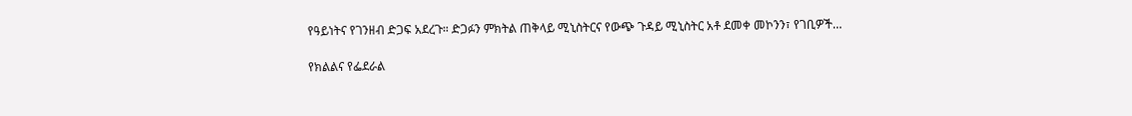የዓይነትና የገንዘብ ድጋፍ አደረጉ። ድጋፉን ምክትል ጠቅላይ ሚኒስትርና የውጭ ጉዳይ ሚኒስትር አቶ ደመቀ መኮንን፣ የገቢዎች…

የክልልና የፌደራል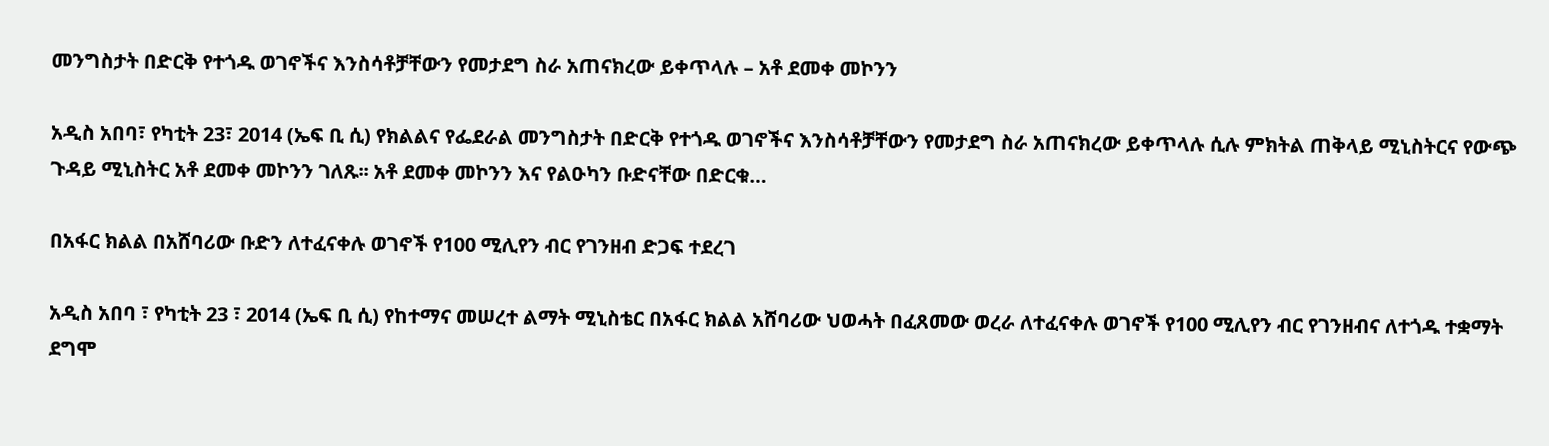መንግስታት በድርቅ የተጎዱ ወገኖችና እንስሳቶቻቸውን የመታደግ ስራ አጠናክረው ይቀጥላሉ – አቶ ደመቀ መኮንን

አዲስ አበባ፣ የካቲት 23፣ 2014 (ኤፍ ቢ ሲ) የክልልና የፌደራል መንግስታት በድርቅ የተጎዱ ወገኖችና እንስሳቶቻቸውን የመታደግ ስራ አጠናክረው ይቀጥላሉ ሲሉ ምክትል ጠቅላይ ሚኒስትርና የውጭ ጉዳይ ሚኒስትር አቶ ደመቀ መኮንን ገለጹ፡፡ አቶ ደመቀ መኮንን እና የልዑካን ቡድናቸው በድርቁ…

በአፋር ክልል በአሸባሪው ቡድን ለተፈናቀሉ ወገኖች የ100 ሚሊየን ብር የገንዘብ ድጋፍ ተደረገ

አዲስ አበባ ፣ የካቲት 23 ፣ 2014 (ኤፍ ቢ ሲ) የከተማና መሠረተ ልማት ሚኒስቴር በአፋር ክልል አሸባሪው ህወሓት በፈጸመው ወረራ ለተፈናቀሉ ወገኖች የ100 ሚሊየን ብር የገንዘብና ለተጎዱ ተቋማት ደግሞ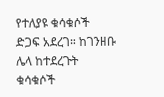የተለያዩ ቁሳቁሶች ድጋፍ አደረገ። ከገንዘቡ ሌላ ከተደረጉት ቁሳቁሶች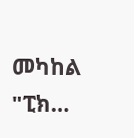መካከል "ፒክ…